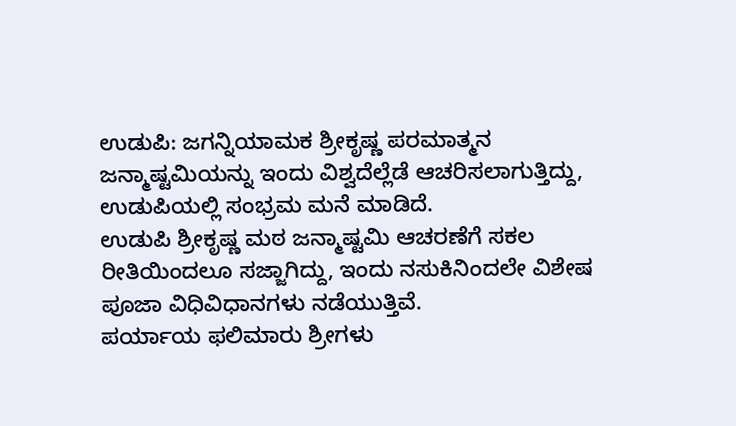ಉಡುಪಿ: ಜಗನ್ನಿಯಾಮಕ ಶ್ರೀಕೃಷ್ಣ ಪರಮಾತ್ಮನ ಜನ್ಮಾಷ್ಟಮಿಯನ್ನು ಇಂದು ವಿಶ್ವದೆಲ್ಲೆಡೆ ಆಚರಿಸಲಾಗುತ್ತಿದ್ದು, ಉಡುಪಿಯಲ್ಲಿ ಸಂಭ್ರಮ ಮನೆ ಮಾಡಿದೆ.
ಉಡುಪಿ ಶ್ರೀಕೃಷ್ಣ ಮಠ ಜನ್ಮಾಷ್ಟಮಿ ಆಚರಣೆಗೆ ಸಕಲ ರೀತಿಯಿಂದಲೂ ಸಜ್ಜಾಗಿದ್ದು, ಇಂದು ನಸುಕಿನಿಂದಲೇ ವಿಶೇಷ ಪೂಜಾ ವಿಧಿವಿಧಾನಗಳು ನಡೆಯುತ್ತಿವೆ.
ಪರ್ಯಾಯ ಫಲಿಮಾರು ಶ್ರೀಗಳು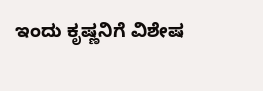ಇಂದು ಕೃಷ್ಣನಿಗೆ ವಿಶೇಷ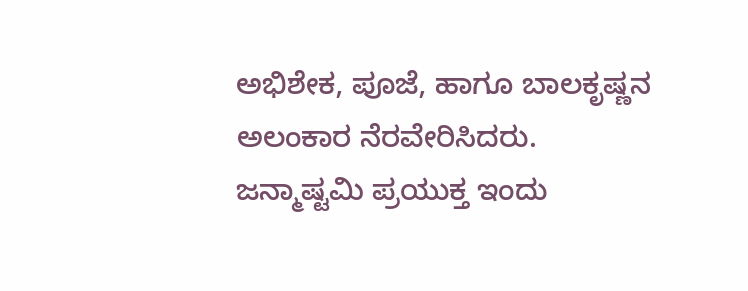ಅಭಿಶೇಕ, ಪೂಜೆ, ಹಾಗೂ ಬಾಲಕೃಷ್ಣನ ಅಲಂಕಾರ ನೆರವೇರಿಸಿದರು. ಜನ್ಮಾಷ್ಟಮಿ ಪ್ರಯುಕ್ತ ಇಂದು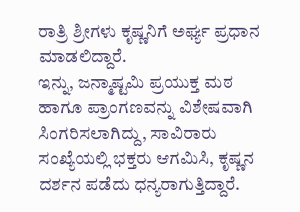ರಾತ್ರಿ ಶ್ರೀಗಳು ಕೃಷ್ಣನಿಗೆ ಅರ್ಘ್ಯ ಪ್ರಧಾನ ಮಾಡಲಿದ್ದಾರೆ.
ಇನ್ನು, ಜನ್ಮಾಷ್ಟಮಿ ಪ್ರಯುಕ್ತ ಮಠ ಹಾಗೂ ಪ್ರಾಂಗಣವನ್ನು ವಿಶೇಷವಾಗಿ ಸಿಂಗರಿಸಲಾಗಿದ್ದು, ಸಾವಿರಾರು ಸಂಖ್ಯೆಯಲ್ಲಿ ಭಕ್ತರು ಆಗಮಿಸಿ, ಕೃಷ್ಣನ ದರ್ಶನ ಪಡೆದು ಧನ್ಯರಾಗುತ್ತಿದ್ದಾರೆ.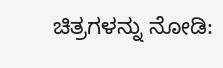ಚಿತ್ರಗಳನ್ನು ನೋಡಿ: